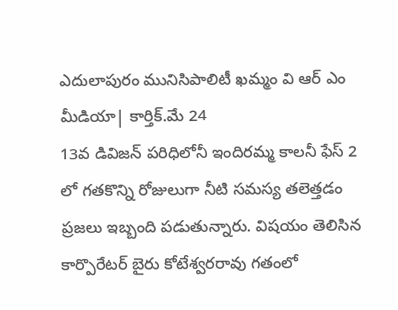ఎదులాపురం మునిసిపాలిటీ ఖమ్మం వి ఆర్ ఎం మీడియా| కార్తిక్.మే 24
13వ డివిజన్ పరిధిలోనీ ఇందిరమ్మ కాలనీ ఫేస్ 2 లో గతకొన్ని రోజులుగా నీటి సమస్య తలెత్తడం ప్రజలు ఇబ్బంది పడుతున్నారు. విషయం తెలిసిన కార్పొరేటర్ బైరు కోటేశ్వరరావు గతంలో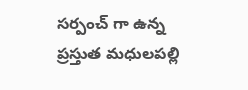సర్పంచ్ గా ఉన్న ప్రస్తుత మధులపల్లి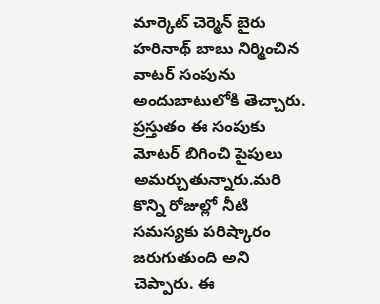మార్కెట్ చెర్మెన్ బైరు హరినాథ్ బాబు నిర్మించిన వాటర్ సంపును అందుబాటులోకి తెచ్చారు. ప్రస్తుతం ఈ సంపుకు మోటర్ బిగించి పైపులు అమర్చుతున్నారు.మరి కొన్ని రోజుల్లో నీటి సమస్యకు పరిష్కారం జరుగుతుంది అని చెప్పారు. ఈ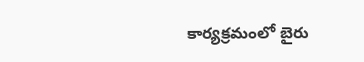కార్యక్రమంలో బైరు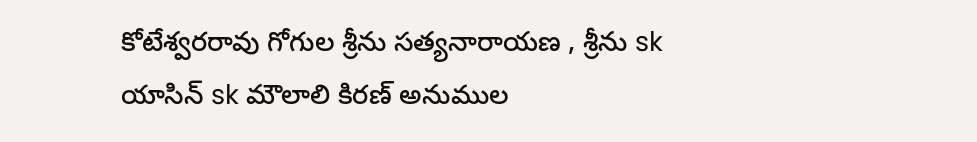కోటేశ్వరరావు గోగుల శ్రీను సత్యనారాయణ , శ్రీను sk యాసిన్ sk మౌలాలి కిరణ్ అనుముల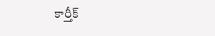కార్తీక్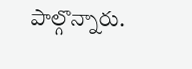పాల్గొన్నారు.